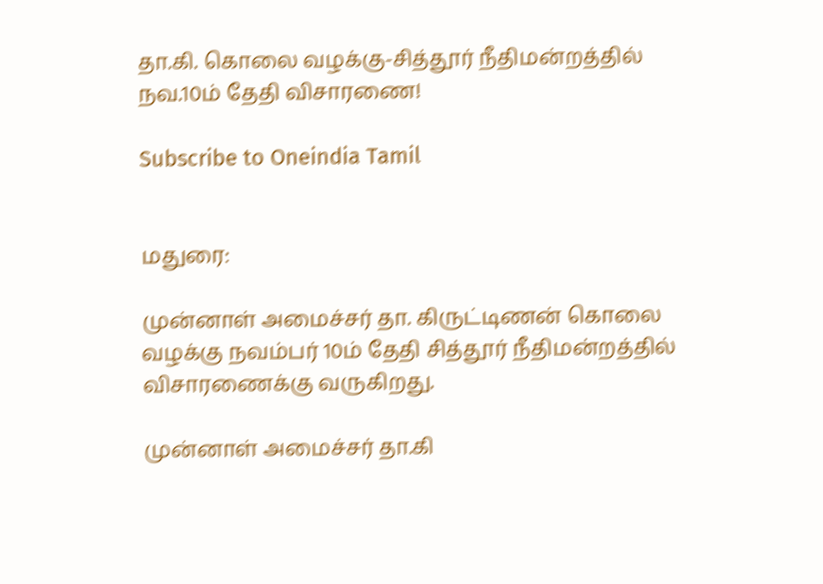தா.கி. கொலை வழக்கு-சித்தூர் நீதிமன்றத்தில் நவ.10ம் தேதி விசாரணை!

Subscribe to Oneindia Tamil


மதுரை:

முன்னாள் அமைச்சர் தா. கிருட்டிணன் கொலை வழக்கு நவம்பர் 10ம் தேதி சித்தூர் நீதிமன்றத்தில் விசாரணைக்கு வருகிறது.

முன்னாள் அமைச்சர் தா.கி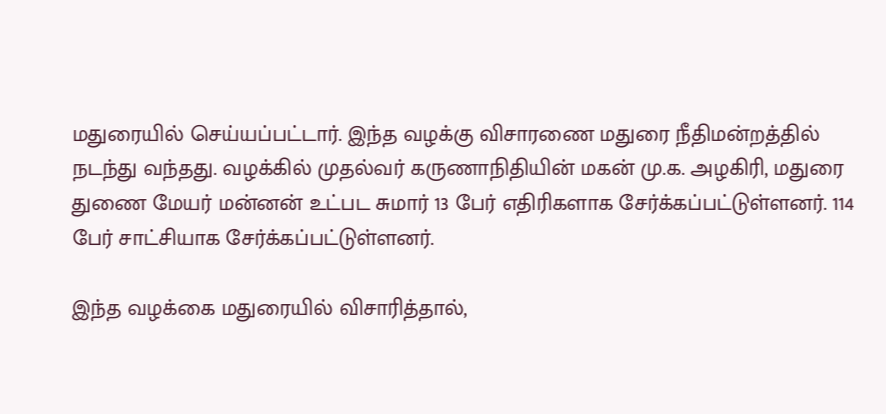மதுரையில் செய்யப்பட்டார். இந்த வழக்கு விசாரணை மதுரை நீதிமன்றத்தில் நடந்து வந்தது. வழக்கில் முதல்வர் கருணாநிதியின் மகன் மு.க. அழகிரி, மதுரை துணை மேயர் மன்னன் உட்பட சுமார் 13 பேர் எதிரிகளாக சேர்க்கப்பட்டுள்ளனர். 114 பேர் சாட்சியாக சேர்க்கப்பட்டுள்ளனர்.

இந்த வழக்கை மதுரையில் விசாரித்தால்,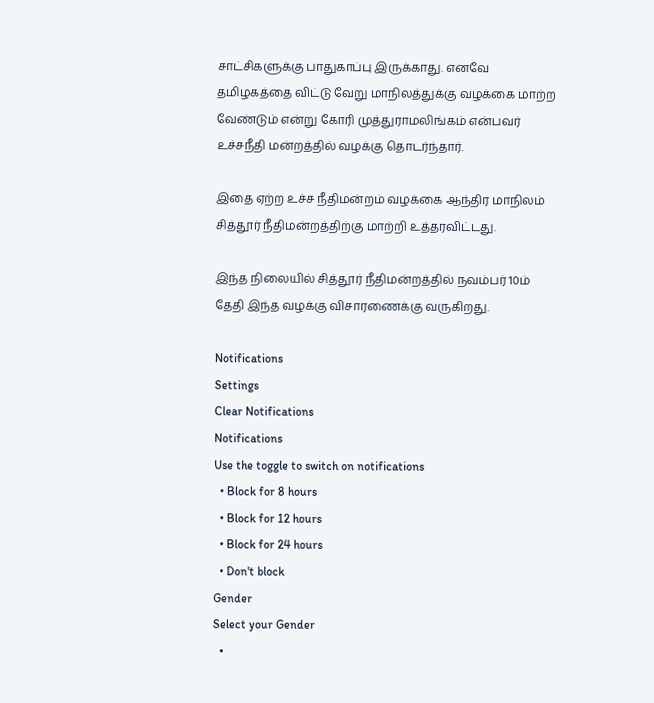சாட்சிகளுக்கு பாதுகாப்பு இருக்காது. எனவே தமிழகத்தை விட்டு வேறு மாநிலத்துக்கு வழக்கை மாற்ற வேண்டும் என்று கோரி முத்துராமலிங்கம் என்பவர் உச்சநீதி மன்றத்தில் வழக்கு தொடர்ந்தார்.

இதை ஏற்ற உச்ச நீதிமன்றம் வழக்கை ஆந்திர மாநிலம் சித்தூர் நீதிமன்றத்திற்கு மாற்றி உத்தரவிட்டது.

இந்த நிலையில் சித்தூர் நீதிமன்றத்தில் நவம்பர் 10ம் தேதி இந்த வழக்கு விசாரணைக்கு வருகிறது.

Notifications
Settings
Clear Notifications
Notifications
Use the toggle to switch on notifications
  • Block for 8 hours
  • Block for 12 hours
  • Block for 24 hours
  • Don't block
Gender
Select your Gender
  •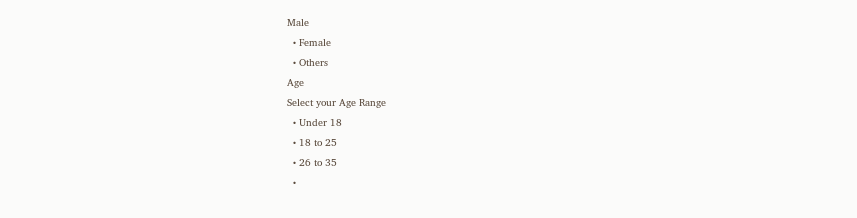Male
  • Female
  • Others
Age
Select your Age Range
  • Under 18
  • 18 to 25
  • 26 to 35
  •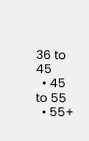36 to 45
  • 45 to 55
  • 55+